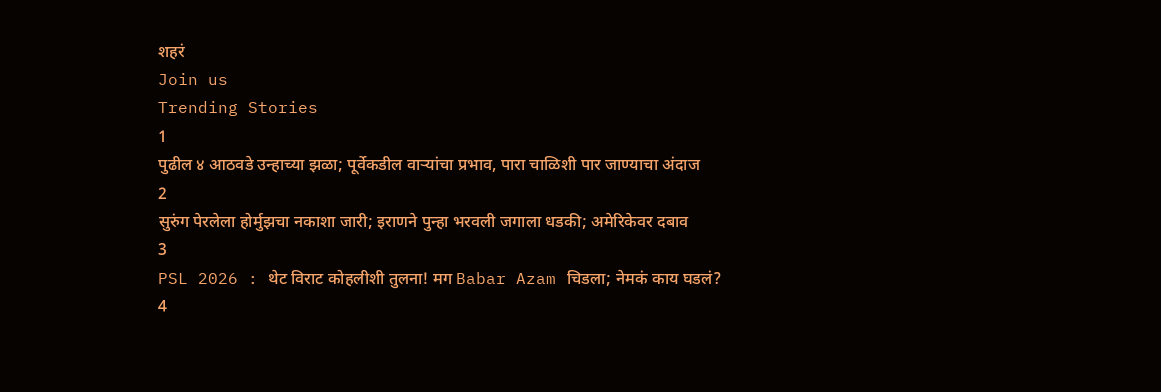शहरं
Join us
Trending Stories
1
पुढील ४ आठवडे उन्हाच्या झळा; पूर्वेकडील वाऱ्यांचा प्रभाव, पारा चाळिशी पार जाण्याचा अंदाज
2
सुरुंग पेरलेला होर्मुझचा नकाशा जारी; इराणने पुन्हा भरवली जगाला धडकी; अमेरिकेवर दबाव
3
PSL 2026 : थेट विराट कोहलीशी तुलना! मग Babar Azam चिडला; नेमकं काय घडलं?
4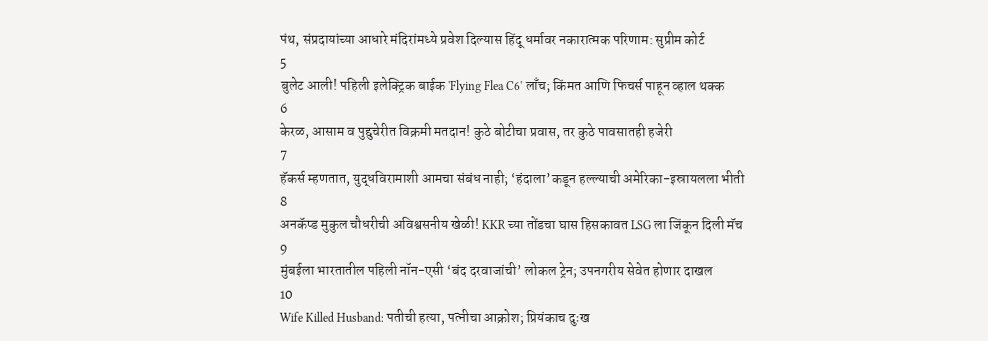पंथ, संप्रदायांच्या आधारे मंदिरांमध्ये प्रवेश दिल्यास हिंदू धर्मावर नकारात्मक परिणाम: सुप्रीम कोर्ट
5
बुलेट आली! पहिली इलेक्ट्रिक बाईक 'Flying Flea C6' लाँच; किंमत आणि फिचर्स पाहून व्हाल थक्क
6
केरळ, आसाम व पुद्दुचेरीत विक्रमी मतदान! कुठे बोटीचा प्रवास, तर कुठे पावसातही हजेरी
7
हॅकर्स म्हणतात, युद्धविरामाशी आमचा संबंध नाही; ‘हंदाला’कडून हल्ल्याची अमेरिका-इस्रायलला भीती
8
अनकॅप्ड मुकुल चौधरीची अविश्वसनीय खेळी! KKR च्या तोंडचा घास हिसकावत LSG ला जिंकून दिली मॅच
9
मुंबईला भारतातील पहिली नॉन-एसी ‘बंद दरवाजांची’ लोकल ट्रेन; उपनगरीय सेवेत होणार दाखल
10
Wife Killed Husband: पतीची हत्या, पत्नीचा आक्रोश; प्रियंकाच दुःख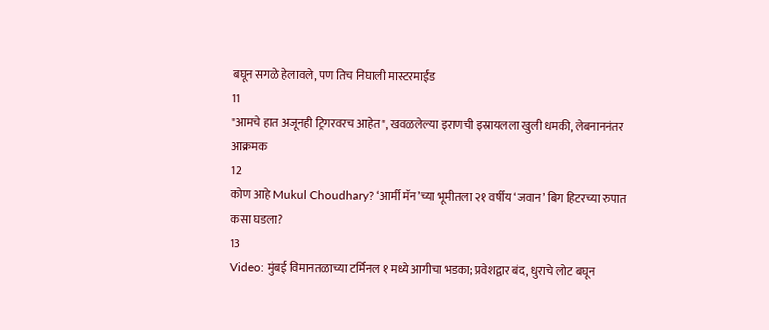बघून सगळे हेलावले, पण तिच निघाली मास्टरमाईंड
11
"आमचे हात अजूनही ट्रिगरवरच आहेत", खवळलेल्या इराणची इस्रायलला खुली धमकी, लेबनाननंतर आक्रमक
12
कोण आहे Mukul Choudhary? ‘आर्मी मॅन’च्या भूमीतला २१ वर्षीय ‘जवान’ बिग हिटरच्या रुपात कसा घडला?
13
Video: मुंबई विमानतळाच्या टर्मिनल १ मध्ये आगीचा भडका; प्रवेशद्वार बंद, धुराचे लोट बघून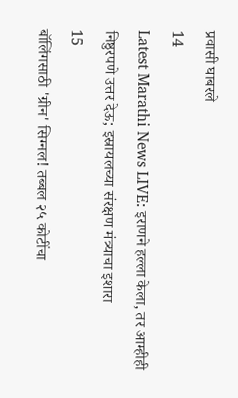प्रवासी घाबरले
14
Latest Marathi News LIVE: इराणने हल्ला केला, तर आम्हीही निष्ठुरपणे उत्तर देऊ; इस्रायलच्या संरक्षण मंत्र्याचा इशारा
15
बॉलिंगसाठी 'ग्रीन' सिग्नल! तब्बल २५ कोटींचा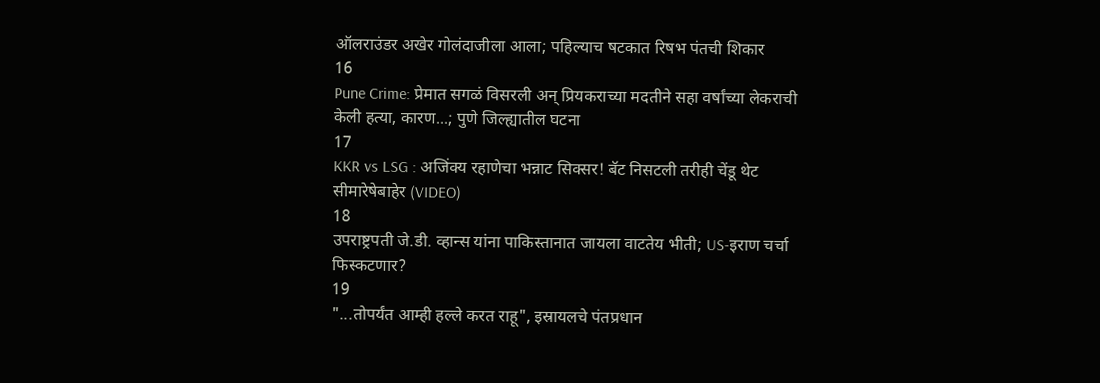ऑलराउंडर अखेर गोलंदाजीला आला; पहिल्याच षटकात रिषभ पंतची शिकार
16
Pune Crime: प्रेमात सगळं विसरली अन् प्रियकराच्या मदतीने सहा वर्षांच्या लेकराची केली हत्या, कारण...; पुणे जिल्ह्यातील घटना
17
KKR vs LSG : अजिंक्य रहाणेचा भन्नाट सिक्सर! बॅट निसटली तरीही चेंडू थेट सीमारेषेबाहेर (VIDEO)
18
उपराष्ट्रपती जे.डी. व्हान्स यांना पाकिस्तानात जायला वाटतेय भीती; US-इराण चर्चा फिस्कटणार?
19
"...तोपर्यंत आम्ही हल्ले करत राहू", इस्रायलचे पंतप्रधान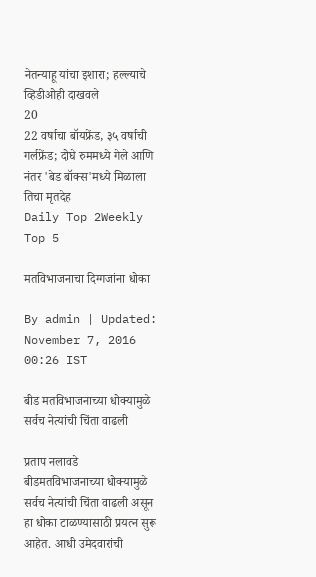नेतन्याहू यांचा इशारा; हल्ल्याचे व्हिडीओही दाखवले
20
22 वर्षाचा बॉयफ्रेंड, ३५ वर्षाची गर्लफ्रेंड; दोघे रुममध्ये गेले आणि नंतर 'बेड बॉक्स'मध्ये मिळाला तिचा मृतदेह
Daily Top 2Weekly Top 5

मतविभाजनाचा दिग्गजांना धोका

By admin | Updated: November 7, 2016 00:26 IST

बीड मतविभाजनाच्या धोक्यामुळे सर्वच नेत्यांची चिंता वाढली

प्रताप नलावडे  बीडमतविभाजनाच्या धोक्यामुळे सर्वच नेत्यांची चिंता वाढली असून हा धोका टाळण्यासाठी प्रयत्न सुरू आहेत. आधी उमेदवारांची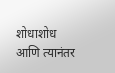शोधाशोध आणि त्यानंतर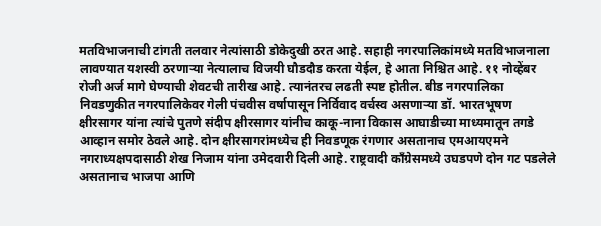मतविभाजनाची टांगती तलवार नेत्यांसाठी डोकेदुखी ठरत आहे. सहाही नगरपालिकांमध्ये मतविभाजनाला लावण्यात यशस्वी ठरणाऱ्या नेत्यालाच विजयी घौडदौड करता येईल, हे आता निश्चित आहे. ११ नोव्हेंबर रोजी अर्ज मागे घेण्याची शेवटची तारीख आहे. त्यानंतरच लढती स्पष्ट होतील. बीड नगरपालिका निवडणुकीत नगरपालिकेवर गेली पंचवीस वर्षापासून निर्विवाद वर्चस्व असणाऱ्या डॉ. भारतभूषण क्षीरसागर यांना त्यांचे पुतणे संदीप क्षीरसागर यांनीच काकू-नाना विकास आघाडीच्या माध्यमातून तगडे आव्हान समोर ठेवले आहे. दोन क्षीरसागरांमध्येच ही निवडणूक रंगणार असतानाच एमआयएमने नगराध्यक्षपदासाठी शेख निजाम यांना उमेदवारी दिली आहे. राष्ट्रवादी काँग्रेसमध्ये उघडपणे दोन गट पडलेले असतानाच भाजपा आणि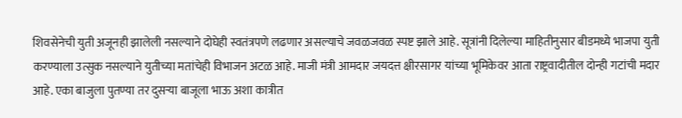शिवसेनेची युती अजूनही झालेली नसल्याने दोघेही स्वतंत्रपणे लढणार असल्याचे जवळजवळ स्पष्ट झाले आहे. सूत्रांनी दिलेल्या माहितीनुसार बीडमध्ये भाजपा युती करण्याला उत्सुक नसल्याने युतीच्या मतांचेही विभाजन अटळ आहे. माजी मंत्री आमदार जयदत्त क्षीरसागर यांच्या भूमिकेवर आता राष्ट्रवादीतील दोन्ही गटांची मदार आहे. एका बाजुला पुतण्या तर दुसऱ्या बाजूला भाऊ अशा कात्रीत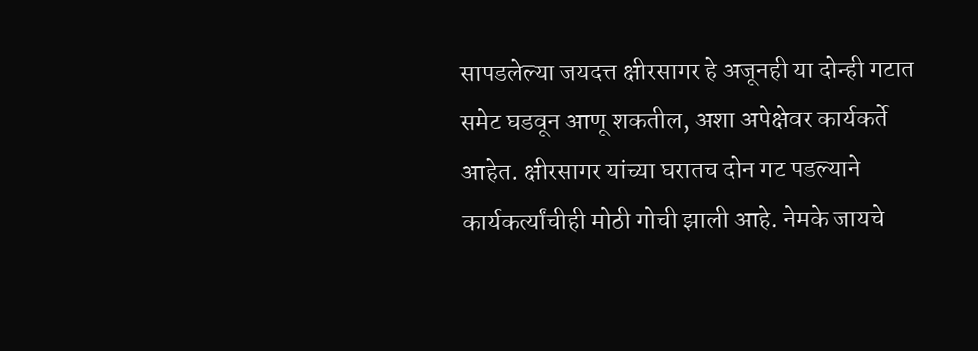सापडलेल्या जयदत्त क्षीरसागर हे अजूनही या दोन्ही गटात समेट घडवून आणू शकतील, अशा अपेक्षेवर कार्यकर्ते आहेत. क्षीरसागर यांच्या घरातच दोन गट पडल्याने कार्यकर्त्यांचीही मोठी गोची झाली आहे. नेमके जायचे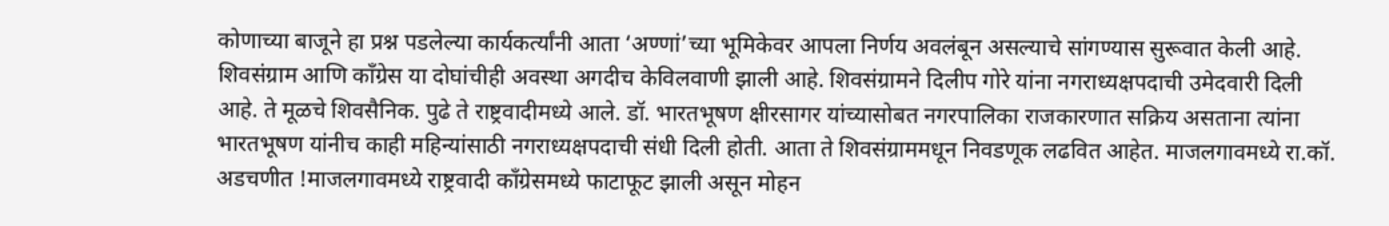कोणाच्या बाजूने हा प्रश्न पडलेल्या कार्यकर्त्यांनी आता ‘अण्णां’च्या भूमिकेवर आपला निर्णय अवलंबून असल्याचे सांगण्यास सुरूवात केली आहे. शिवसंग्राम आणि काँग्रेस या दोघांचीही अवस्था अगदीच केविलवाणी झाली आहे. शिवसंग्रामने दिलीप गोरे यांना नगराध्यक्षपदाची उमेदवारी दिली आहे. ते मूळचे शिवसैनिक. पुढे ते राष्ट्रवादीमध्ये आले. डॉ. भारतभूषण क्षीरसागर यांच्यासोबत नगरपालिका राजकारणात सक्रिय असताना त्यांना भारतभूषण यांनीच काही महिन्यांसाठी नगराध्यक्षपदाची संधी दिली होती. आता ते शिवसंग्राममधून निवडणूक लढवित आहेत. माजलगावमध्ये रा.कॉ. अडचणीत !माजलगावमध्ये राष्ट्रवादी काँग्रेसमध्ये फाटाफूट झाली असून मोहन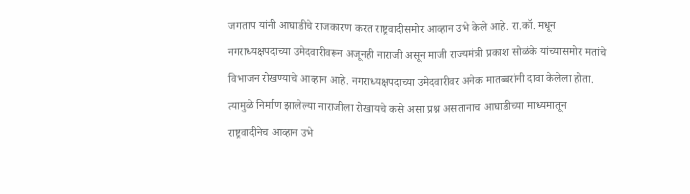जगताप यांनी आघाडीचे राजकारण करत राष्ट्रवादीसमोर आव्हान उभे केले आहे. रा.कॉ. मधून नगराध्यक्षपदाच्या उमेदवारीवरून अजूनही नाराजी असून माजी राज्यमंत्री प्रकाश सोळंके यांच्यासमोर मतांचे विभाजन रोखण्याचे आव्हान आहे. नगराध्यक्षपदाच्या उमेदवारीवर अनेक मातब्बरांनी दावा केलेला होता. त्यामुळे निर्माण झालेल्या नाराजीला रोखायचे कसे असा प्रश्न असतानाच आघाडीच्या माध्यमातून राष्ट्रवादीनेच आव्हान उभे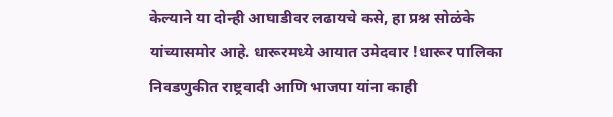केल्याने या दोन्ही आघाडीवर लढायचे कसे, हा प्रश्न सोळंके यांच्यासमोर आहे. धारूरमध्ये आयात उमेदवार !धारूर पालिका निवडणुकीत राष्ट्रवादी आणि भाजपा यांना काही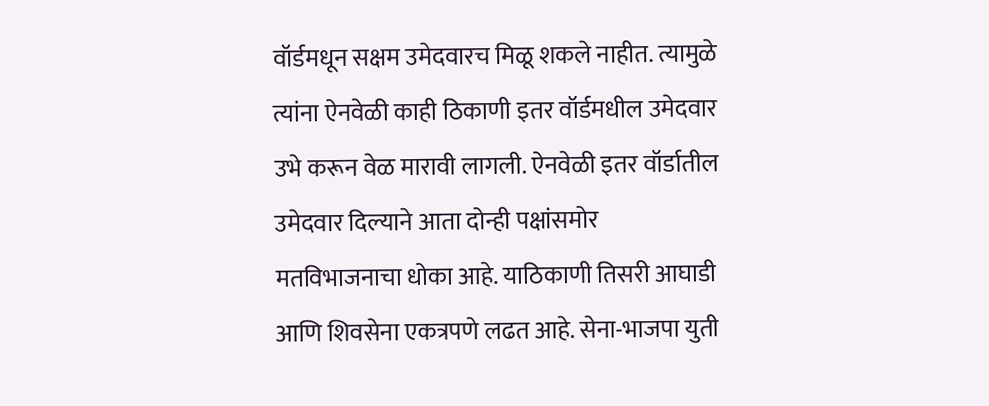वॉर्डमधून सक्षम उमेदवारच मिळू शकले नाहीत. त्यामुळे त्यांना ऐनवेळी काही ठिकाणी इतर वॉर्डमधील उमेदवार उभे करून वेळ मारावी लागली. ऐनवेळी इतर वॉर्डातील उमेदवार दिल्याने आता दोन्ही पक्षांसमोर मतविभाजनाचा धोका आहे. याठिकाणी तिसरी आघाडी आणि शिवसेना एकत्रपणे लढत आहे. सेना-भाजपा युती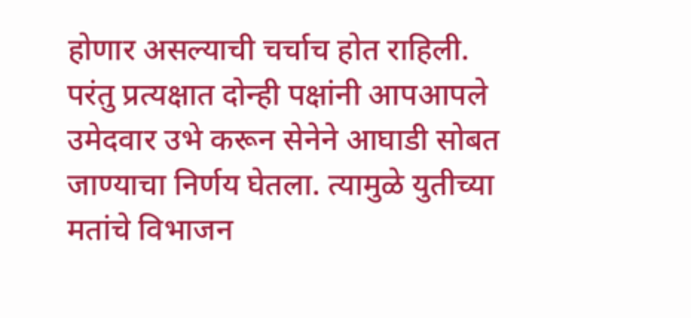होणार असल्याची चर्चाच होत राहिली. परंतु प्रत्यक्षात दोन्ही पक्षांनी आपआपले उमेदवार उभे करून सेनेने आघाडी सोबत जाण्याचा निर्णय घेतला. त्यामुळे युतीच्या मतांचे विभाजन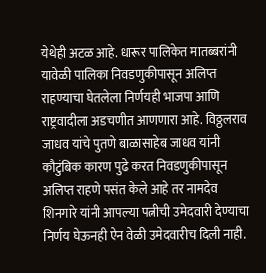येथेही अटळ आहे. धारूर पालिकेत मातब्बरांनी यावेळी पालिका निवडणुकीपासून अलिप्त राहण्याचा घेतलेला निर्णयही भाजपा आणि राष्ट्रवादीला अडचणीत आणणारा आहे. विठ्ठलराव जाधव यांचे पुतणे बाळासाहेब जाधव यांनी कौटुंबिक कारण पुढे करत निवडणुकीपासून अलिप्त राहणे पसंत केले आहे तर नामदेव शिनगारे यांनी आपल्या पत्नीची उमेदवारी देण्याचा निर्णय घेऊनही ऐन वेळी उमेदवारीच दिली नाही.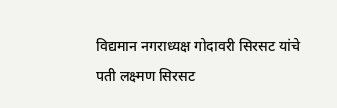विद्यमान नगराध्यक्ष गोदावरी सिरसट यांचे पती लक्ष्मण सिरसट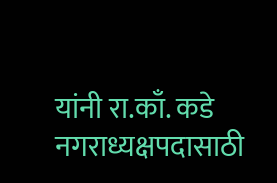यांनी रा.काँ. कडे नगराध्यक्षपदासाठी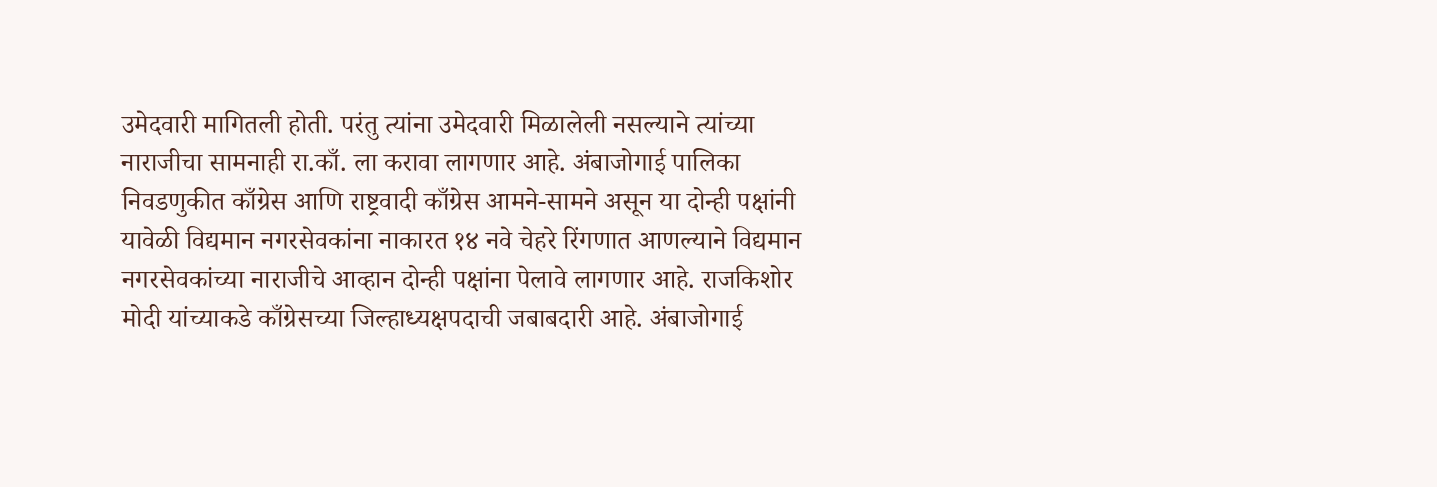उमेदवारी मागितली होती. परंतु त्यांना उमेदवारी मिळालेली नसल्याने त्यांच्या नाराजीचा सामनाही रा.काँ. ला करावा लागणार आहे. अंबाजोगाई पालिका निवडणुकीत काँग्रेस आणि राष्ट्रवादी काँग्रेस आमने-सामने असून या दोन्ही पक्षांनी यावेळी विद्यमान नगरसेवकांना नाकारत १४ नवे चेहरे रिंगणात आणल्याने विद्यमान नगरसेवकांच्या नाराजीचे आव्हान दोन्ही पक्षांना पेलावे लागणार आहे. राजकिशोर मोदी यांच्याकडे काँग्रेसच्या जिल्हाध्यक्षपदाची जबाबदारी आहे. अंबाजोगाई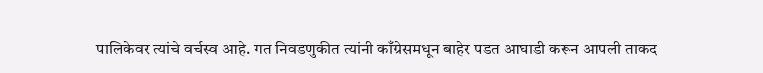पालिकेवर त्यांचे वर्चस्व आहे. गत निवडणुकीत त्यांनी काँग्रेसमधून बाहेर पडत आघाडी करून आपली ताकद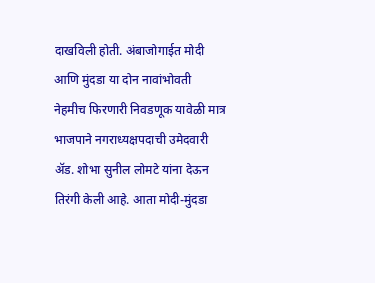दाखविली होती. अंबाजोगाईत मोदी आणि मुंदडा या दोन नावांभोवती नेहमीच फिरणारी निवडणूक यावेळी मात्र भाजपाने नगराध्यक्षपदाची उमेदवारी अ‍ॅड. शोभा सुनील लोमटे यांना देऊन तिरंगी केली आहे. आता मोदी-मुंदडा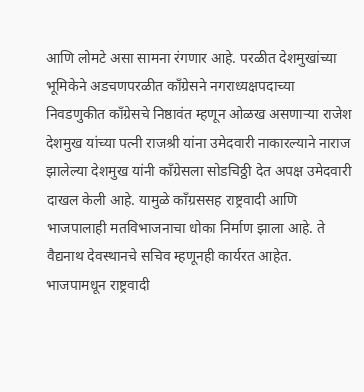आणि लोमटे असा सामना रंगणार आहे. परळीत देशमुखांच्या भूमिकेने अडचणपरळीत काँग्रेसने नगराध्यक्षपदाच्या निवडणुकीत काँग्रेसचे निष्ठावंत म्हणून ओळख असणाऱ्या राजेश देशमुख यांच्या पत्नी राजश्री यांना उमेदवारी नाकारल्याने नाराज झालेल्या देशमुख यांनी काँग्रेसला सोडचिठ्ठी देत अपक्ष उमेदवारी दाखल केली आहे. यामुळे काँग्रससह राष्ट्रवादी आणि भाजपालाही मतविभाजनाचा धोका निर्माण झाला आहे. ते वैद्यनाथ देवस्थानचे सचिव म्हणूनही कार्यरत आहेत. भाजपामधून राष्ट्रवादी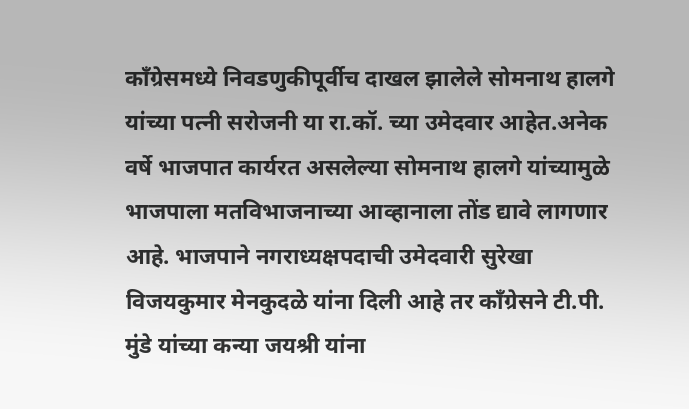काँग्रेसमध्ये निवडणुकीपूर्वीच दाखल झालेले सोमनाथ हालगे यांच्या पत्नी सरोजनी या रा.कॉ. च्या उमेदवार आहेत.अनेक वर्षे भाजपात कार्यरत असलेल्या सोमनाथ हालगे यांच्यामुळे भाजपाला मतविभाजनाच्या आव्हानाला तोंड द्यावे लागणार आहे. भाजपाने नगराध्यक्षपदाची उमेदवारी सुरेखा विजयकुमार मेनकुदळे यांना दिली आहे तर काँग्रेसने टी.पी. मुंडे यांच्या कन्या जयश्री यांना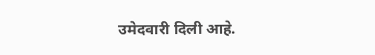उमेदवारी दिली आहे.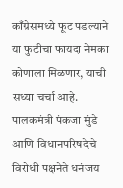काँग्रेसमध्ये फूट पडल्याने या फुटीचा फायदा नेमका कोणाला मिळणार, याची सध्या चर्चा आहे. पालकमंत्री पंकजा मुंडे आणि विधानपरिषदेचे विरोधी पक्षनेते धनंजय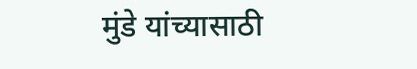मुंडे यांच्यासाठी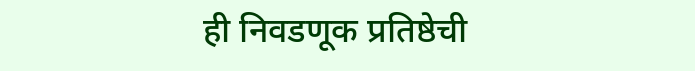ही निवडणूक प्रतिष्ठेची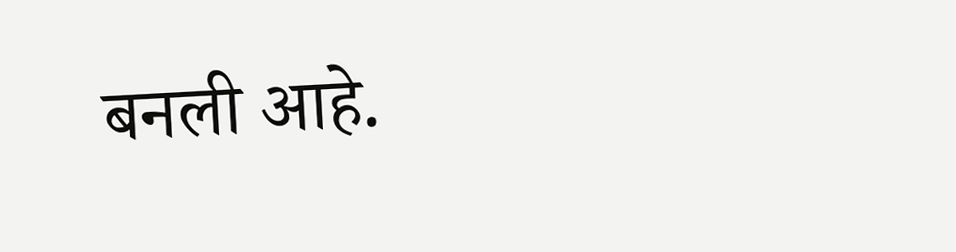बनली आहे.